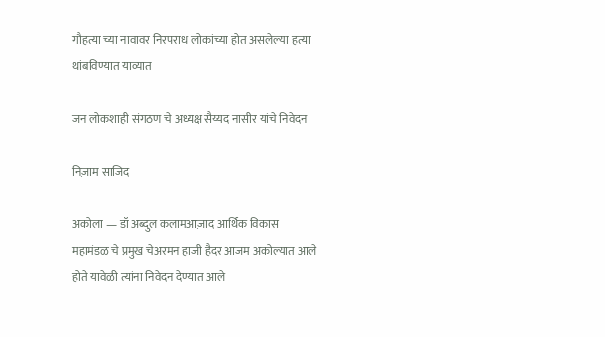गौहत्या च्या नावावर निरपराध लोकांच्या होत असलेल्या हत्या थांबविण्यात याव्यात

जन लोकशाही संगठण चे अध्यक्ष सैय्यद नासीर यांचे निवेदन

निज़ाम साजिद

अकोला — डॉ अब्दुल कलामआज़ाद आर्थिक विकास महामंडळ चे प्रमुख चेअरमन हाजी हैदर आजम अकोल्यात आले होते यावेळी त्यांना निवेदन देण्यात आले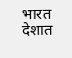भारत देशात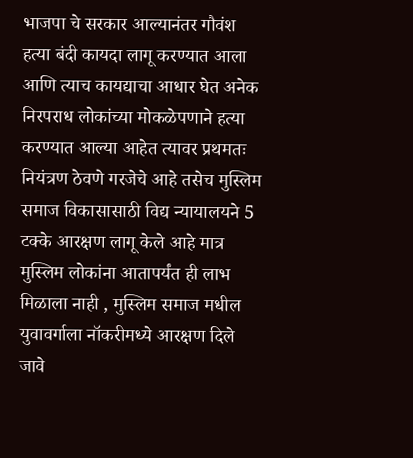भाजपा चे सरकार आल्यानंतर गौवंश हत्या बंदी कायदा लागू करण्यात आला आणि त्याच कायद्याचा आधार घेत अनेक निरपराध लोकांच्या मोकळेपणाने हत्या करण्यात आल्या आहेत त्यावर प्रथमतः नियंत्रण ठेवणे गरजेचे आहे तसेच मुस्लिम समाज विकासासाठी विद्य न्यायालयने 5 टक्के आरक्षण लागू केले आहे मात्र मुस्लिम लोकांना आतापर्यंत ही लाभ मिळाला नाही , मुस्लिम समाज मधील युवावर्गाला नॉकरीमध्ये आरक्षण दिले जावे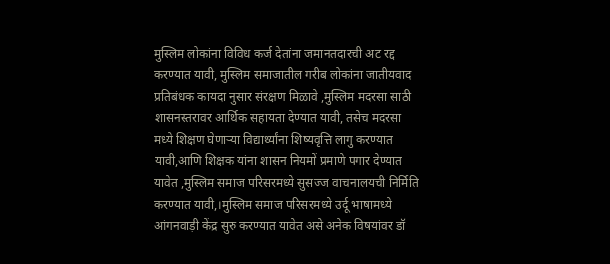मुस्लिम लोकांना विविध कर्ज देतांना जमानतदारची अट रद्द करण्यात यावी, मुस्लिम समाजातील गरीब लोकांना जातीयवाद प्रतिबंधक कायदा नुसार संरक्षण मिळावे ,मुस्लिम मदरसा साठी शासनस्तरावर आर्थिक सहायता देण्यात यावी, तसेच मदरसा मध्ये शिक्षण घेणाऱ्या विद्यार्थ्यांना शिष्यवृत्ति लागु करण्यात यावी,आणि शिक्षक यांना शासन नियमों प्रमाणे पगार देण्यात यावेत ,मुस्लिम समाज परिसरमध्ये सुसज्ज वाचनालयची निर्मिति करण्यात यावी,।मुस्लिम समाज परिसरमध्ये उर्दू भाषामध्ये आंगनवाड़ी केंद्र सुरु करण्यात यावेत असे अनेक विषयांवर डॉ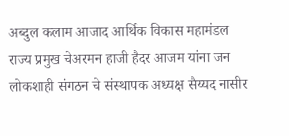अब्दुल कलाम आजाद आर्थिक विकास महामंडल राज्य प्रमुख चेअरमन हाजी हैदर आजम यांना जन लोकशाही संगठन चे संस्थापक अध्यक्ष सैय्यद नासीर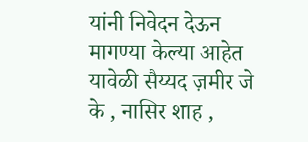यांनी निवेदन देऊन मागण्या केल्या आहेत यावेळी सैय्यद ज़मीर जे के , नासिर शाह ,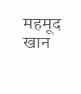महमूद खान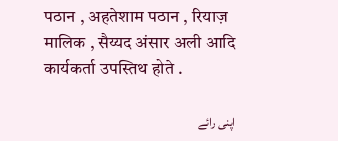पठान , अहतेशाम पठान , रियाज़ मालिक , सैय्यद अंसार अली आदि कार्यकर्ता उपस्तिथ होते .

اپنی رائے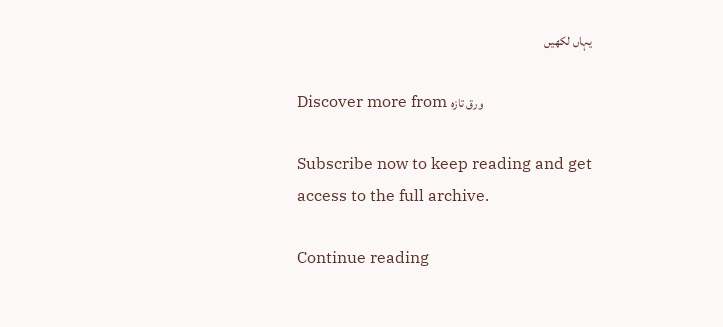یہاں لکھیں

Discover more from ورق تازہ

Subscribe now to keep reading and get access to the full archive.

Continue reading